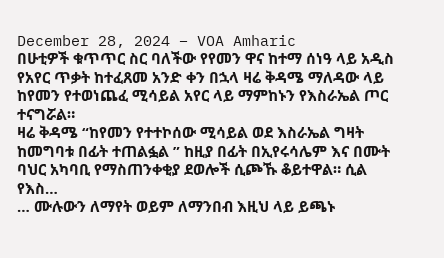December 28, 2024 – VOA Amharic
በሁቲዎች ቁጥጥር ስር ባለችው የየመን ዋና ከተማ ሰነዓ ላይ አዲስ የአየር ጥቃት ከተፈጸመ አንድ ቀን በኋላ ዛሬ ቅዳሜ ማለዳው ላይ ከየመን የተወነጨፈ ሚሳይል አየር ላይ ማምከኑን የእስራኤል ጦር ተናግሯል።
ዛሬ ቅዳሜ “ከየመን የተተኮሰው ሚሳይል ወደ እስራኤል ግዛት ከመግባቱ በፊት ተጠልፏል ” ከዚያ በፊት በኢየሩሳሌም እና በሙት ባህር አካባቢ የማስጠንቀቂያ ደወሎች ሲጮኹ ቆይተዋል። ሲል የእስ…
… ሙሉውን ለማየት ወይም ለማንበብ እዚህ ላይ ይጫኑ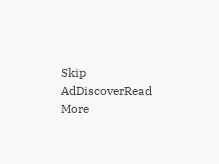Skip AdDiscoverRead More